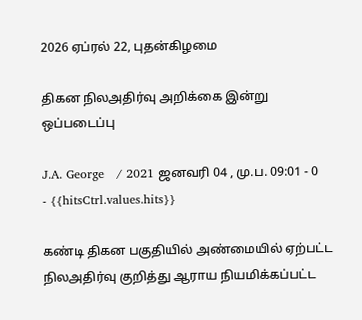2026 ஏப்ரல் 22, புதன்கிழமை

திகன நிலஅதிர்வு அறிக்கை இன்று ஒப்படைப்பு

J.A. George   / 2021 ஜனவரி 04 , மு.ப. 09:01 - 0     - {{hitsCtrl.values.hits}}

கண்டி திகன பகுதியில் அண்மையில் ஏற்பட்ட நிலஅதிர்வு குறித்து ஆராய நியமிக்கப்பட்ட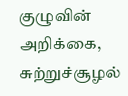குழுவின் அறிக்கை, சுற்றுச்சூழல்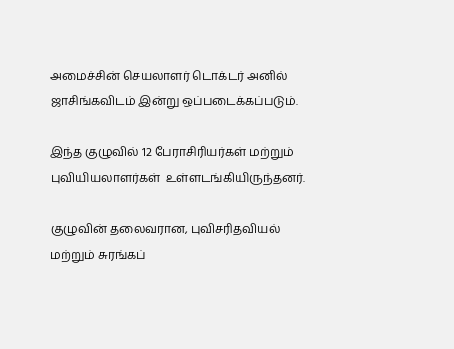அமைச்சின் செயலாளர் டொக்டர் அனில் ஜாசிங்கவிடம் இன்று ஒப்படைக்கப்படும்.

இந்த குழுவில் 12 பேராசிரியர்கள் மற்றும் புவியியலாளர்கள்  உள்ளடங்கியிருந்தனர்.

குழுவின் தலைவரான, புவிசரிதவியல் மற்றும் சுரங்கப்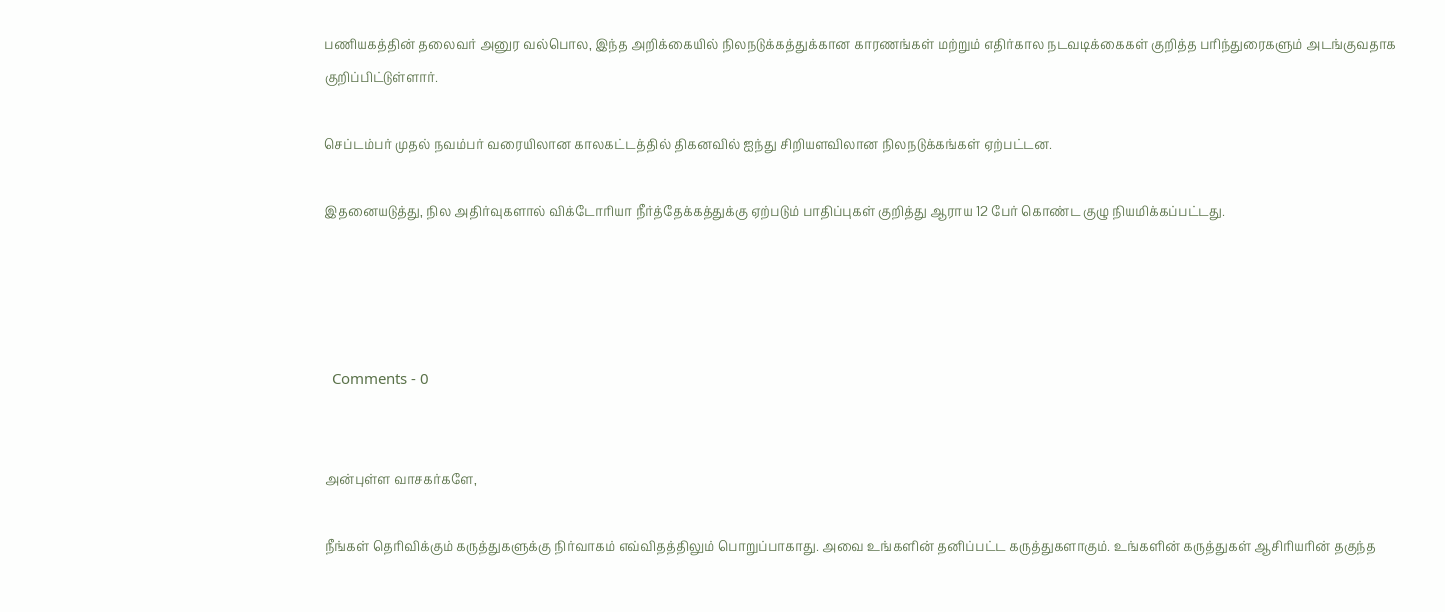பணியகத்தின் தலைவர் அனுர வல்பொல, இந்த அறிக்கையில் நிலநடுக்கத்துக்கான காரணங்கள் மற்றும் எதிர்கால நடவடிக்கைகள் குறித்த பரிந்துரைகளும் அடங்குவதாக குறிப்பிட்டுள்ளார்.

செப்டம்பர் முதல் நவம்பர் வரையிலான காலகட்டத்தில் திகனவில் ஐந்து சிறியளவிலான நிலநடுக்கங்கள் ஏற்பட்டன.

இதனையடுத்து, நில அதிர்வுகளால் விக்டோரியா நீர்த்தேக்கத்துக்கு ஏற்படும் பாதிப்புகள் குறித்து ஆராய 12 பேர் கொண்ட குழு நியமிக்கப்பட்டது.




  Comments - 0


அன்புள்ள வாசகர்களே,

நீங்கள் தெரிவிக்கும் கருத்துகளுக்கு நிர்வாகம் எவ்விதத்திலும் பொறுப்பாகாது. அவை உங்களின் தனிப்பட்ட கருத்துகளாகும். உங்களின் கருத்துகள் ஆசிரியரின் தகுந்த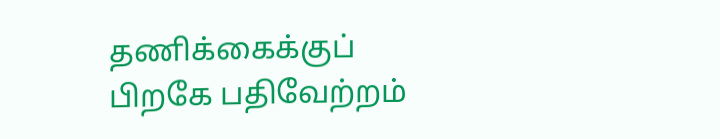தணிக்கைக்குப் பிறகே பதிவேற்றம்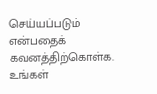செய்யப்படும் என்பதைக் கவனத்திற்கொள்க. உங்கள்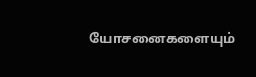யோசனைகளையும்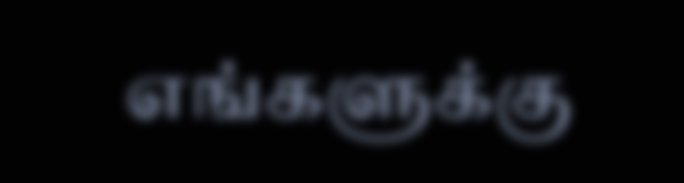எங்களுக்கு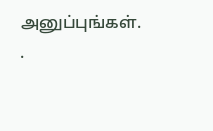அனுப்புங்கள். .